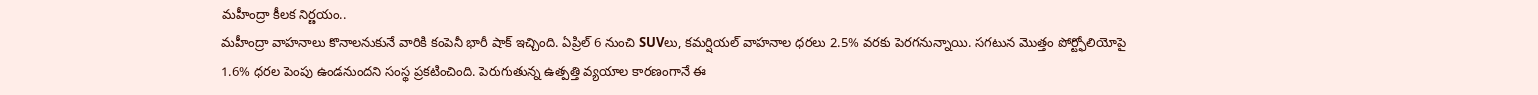మహీంద్రా కీలక నిర్ణయం..
మహీంద్రా వాహనాలు కొనాలనుకునే వారికి కంపెనీ భారీ షాక్ ఇచ్చింది. ఏప్రిల్ 6 నుంచి SUVలు, కమర్షియల్ వాహనాల ధరలు 2.5% వరకు పెరగనున్నాయి. సగటున మొత్తం పోర్ట్ఫోలియోపై 1.6% ధరల పెంపు ఉండనుందని సంస్థ ప్రకటించింది. పెరుగుతున్న ఉత్పత్తి వ్యయాల కారణంగానే ఈ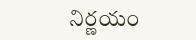నిర్ణయం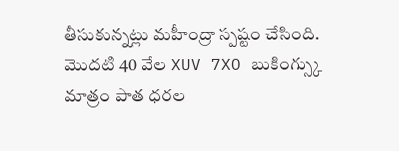తీసుకున్నట్లు మహీంద్రా స్పష్టం చేసింది. మొదటి 40 వేల XUV 7XO బుకింగ్స్కు మాత్రం పాత ధరల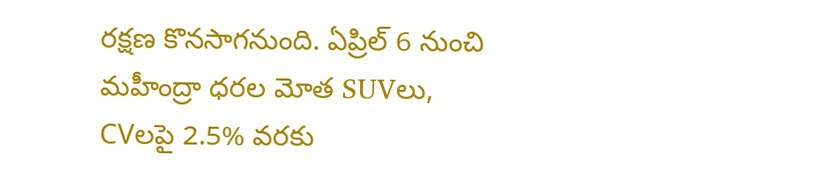రక్షణ కొనసాగనుంది. ఏప్రిల్ 6 నుంచి మహీంద్రా ధరల మోత SUVలు, CVలపై 2.5% వరకు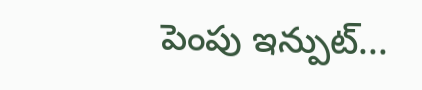పెంపు ఇన్పుట్...